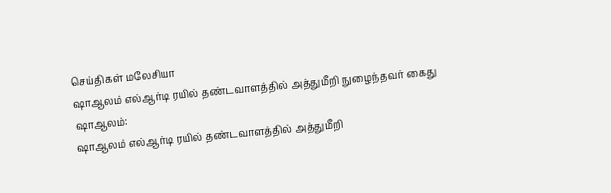செய்திகள் மலேசியா
ஷாஆலம் எல்ஆர்டி ரயில் தண்டவாளத்தில் அத்துமீறி நுழைந்தவர் கைது
ஷாஆலம்:
ஷாஆலம் எல்ஆர்டி ரயில் தண்டவாளத்தில் அத்துமீறி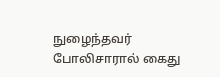நுழைந்தவர் போலிசாரால் கைது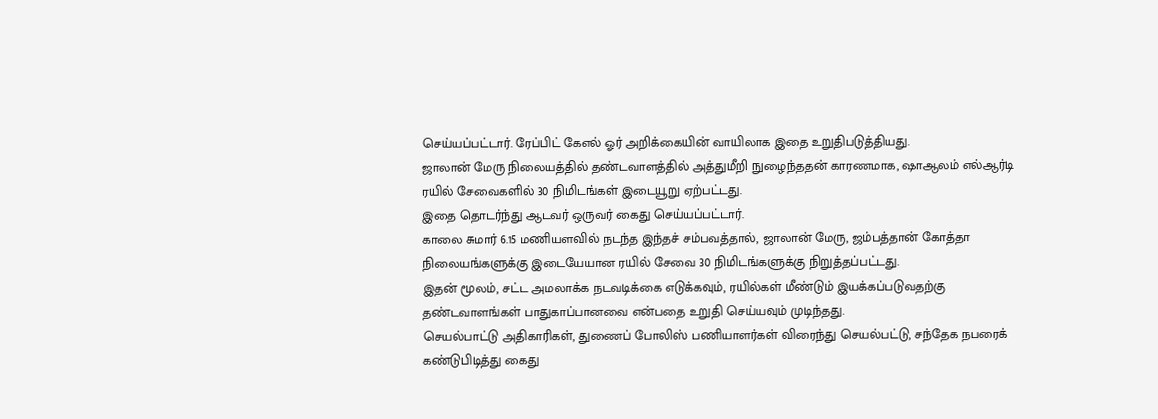செய்யப்பட்டார். ரேப்பிட் கேஎல் ஓர் அறிக்கையின் வாயிலாக இதை உறுதிபடுத்தியது.
ஜாலான் மேரு நிலையத்தில் தண்டவாளத்தில் அத்துமீறி நுழைந்ததன் காரணமாக, ஷாஆலம் எல்ஆர்டி ரயில் சேவைகளில் 30 நிமிடங்கள் இடையூறு ஏற்பட்டது.
இதை தொடர்ந்து ஆடவர் ஒருவர் கைது செய்யப்பட்டார்.
காலை சுமார் 6.15 மணியளவில் நடந்த இந்தச் சம்பவத்தால், ஜாலான் மேரு, ஜம்பத்தான் கோத்தா நிலையங்களுக்கு இடையேயான ரயில் சேவை 30 நிமிடங்களுக்கு நிறுத்தப்பட்டது.
இதன் மூலம், சட்ட அமலாக்க நடவடிக்கை எடுக்கவும், ரயில்கள் மீண்டும் இயக்கப்படுவதற்கு தண்டவாளங்கள் பாதுகாப்பானவை என்பதை உறுதி செய்யவும் முடிந்தது.
செயல்பாட்டு அதிகாரிகள், துணைப் போலிஸ் பணியாளர்கள் விரைந்து செயல்பட்டு, சந்தேக நபரைக் கண்டுபிடித்து கைது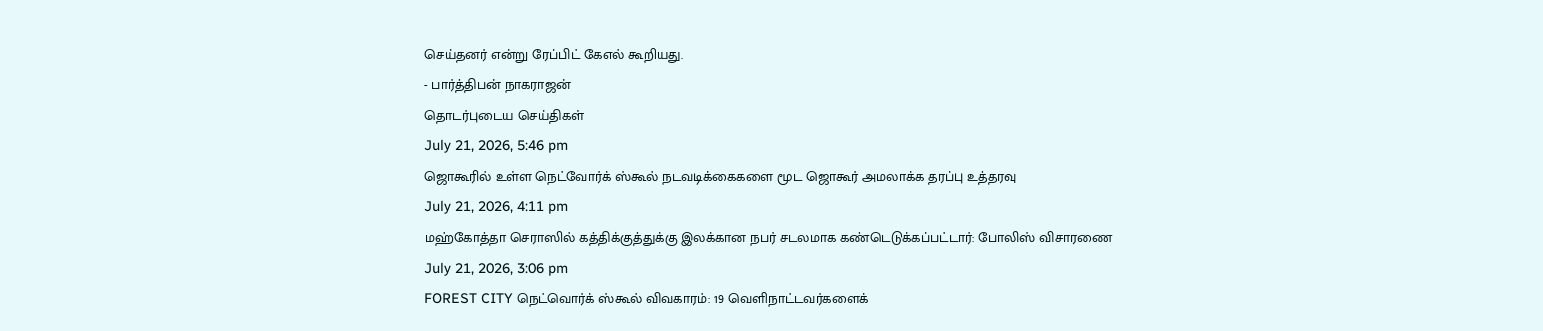செய்தனர் என்று ரேப்பிட் கேஎல் கூறியது.
- பார்த்திபன் நாகராஜன்
தொடர்புடைய செய்திகள்
July 21, 2026, 5:46 pm
ஜொகூரில் உள்ள நெட்வோர்க் ஸ்கூல் நடவடிக்கைகளை மூட ஜொகூர் அமலாக்க தரப்பு உத்தரவு
July 21, 2026, 4:11 pm
மஹ்கோத்தா செராஸில் கத்திக்குத்துக்கு இலக்கான நபர் சடலமாக கண்டெடுக்கப்பட்டார்: போலிஸ் விசாரணை
July 21, 2026, 3:06 pm
FOREST CITY நெட்வொர்க் ஸ்கூல் விவகாரம்: 19 வெளிநாட்டவர்களைக்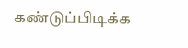கண்டுப்பிடிக்க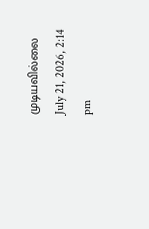முடியவில்லை
July 21, 2026, 2:14 pm